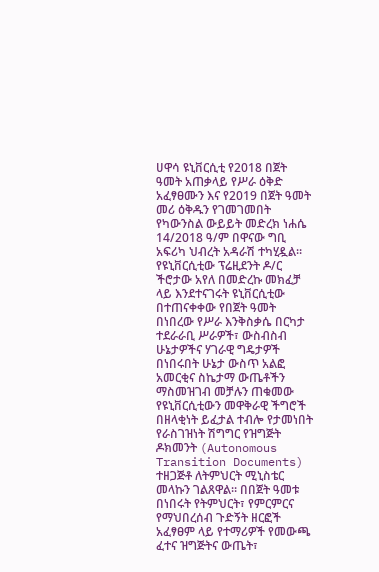ሀዋሳ ዩኒቨርሲቲ የ2018 በጀት ዓመት አጠቃላይ የሥራ ዕቅድ አፈፃፀሙን እና የ2019 በጀት ዓመት መሪ ዕቅዱን የገመገመበት የካውንስል ውይይት መድረክ ነሐሴ 14/2018 ዓ/ም በዋናው ግቢ አፍሪካ ህብረት አዳራሽ ተካሂዷል።
የዩኒቨርሲቲው ፕሬዚደንት ዶ/ር ችሮታው አየለ በመድረኩ መክፈቻ ላይ እንደተናገሩት ዩኒቨርሲቲው በተጠናቀቀው የበጀት ዓመት በነበረው የሥራ እንቅስቃሴ በርካታ ተደራራቢ ሥራዎች፣ ውስብስብ ሁኔታዎችና ሃገራዊ ግዴታዎች በነበሩበት ሁኔታ ውስጥ አልፎ አመርቂና ስኬታማ ውጤቶችን ማስመዝገብ መቻሉን ጠቁመው የዩኒቨርሲቲውን መዋቅራዊ ችግሮች በዘላቂነት ይፈታል ተብሎ የታመነበት የራስገዝነት ሽግግር የዝግጅት ዶክመንት (Autonomous Transition Documents) ተዘጋጅቶ ለትምህርት ሚኒስቴር መላኩን ገልጸዋል። በበጀት ዓመቱ በነበሩት የትምህርት፣ የምርምርና የማህበረሰብ ጉድኝት ዘርፎች አፈፃፀም ላይ የተማሪዎች የመውጫ ፈተና ዝግጅትና ውጤት፣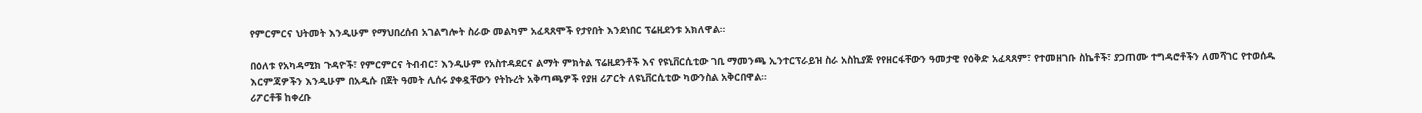የምርምርና ህትመት እንዲሁም የማህበረሰብ አገልግሎት ስራው መልካም አፈጻጸሞች የታየበት እንደነበር ፕሬዚደንቱ አክለዋል።

በዕለቱ የአካዳሚክ ጉዳዮች፣ የምርምርና ትብብር፣ እንዲሁም የአስተዳደርና ልማት ምክትል ፕሬዚደንቶች እና የዩኒቨርሲቲው ገቢ ማመንጫ ኢንተርፕራይዝ ስራ አስኪያጅ የየዘርፋቸውን ዓመታዊ የዕቅድ አፈጻጸም፣ የተመዘገቡ ስኬቶች፣ ያጋጠሙ ተግዳሮቶችን ለመሻገር የተወሰዱ እርምጃዎችን እንዲሁም በአዲሱ በጀት ዓመት ሊሰሩ ያቀዷቸውን የትኩረት አቅጣጫዎች የያዘ ሪፖርት ለዩኒቨርሲቲው ካውንስል አቅርበዋል።
ሪፖርቶቹ ከቀረቡ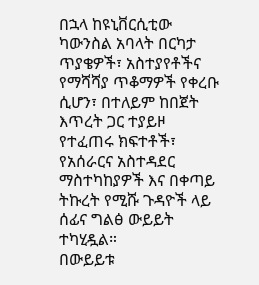በኋላ ከዩኒቨርሲቲው ካውንስል አባላት በርካታ ጥያቄዎች፣ አስተያየቶችና የማሻሻያ ጥቆማዎች የቀረቡ ሲሆን፣ በተለይም ከበጀት እጥረት ጋር ተያይዞ የተፈጠሩ ክፍተቶች፣ የአሰራርና አስተዳደር ማስተካከያዎች እና በቀጣይ ትኩረት የሚሹ ጉዳዮች ላይ ሰፊና ግልፅ ውይይት ተካሂዷል።
በውይይቱ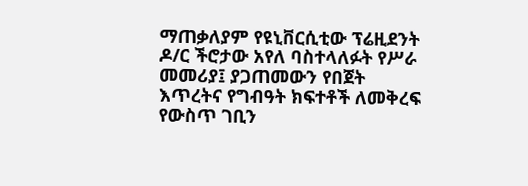ማጠቃለያም የዩኒቨርሲቲው ፕሬዚደንት ዶ/ር ችሮታው አየለ ባስተላለፉት የሥራ መመሪያ፤ ያጋጠመውን የበጀት እጥረትና የግብዓት ክፍተቶች ለመቅረፍ የውስጥ ገቢን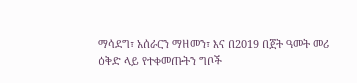ማሳደግ፣ አሰራርን ማዘመን፣ እና በ2019 በጀት ዓመት መሪ ዕቅድ ላይ የተቀመጡትን ግቦች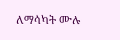ለማሳካት ሙሉ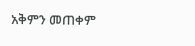አቅምን መጠቀም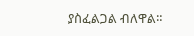ያስፈልጋል ብለዋል።